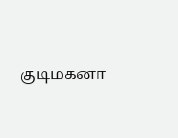குடிமகனா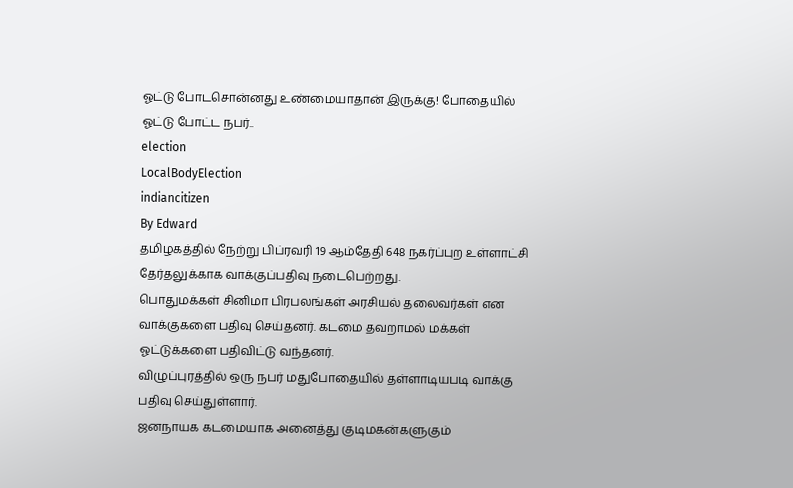ஓட்டு போடசொன்னது உண்மையாதான் இருக்கு! போதையில் ஓட்டு போட்ட நபர்..
election
LocalBodyElection
indiancitizen
By Edward
தமிழகத்தில் நேற்று பிப்ரவரி 19 ஆம்தேதி 648 நகர்ப்புற உள்ளாட்சி தேர்தலுக்காக வாக்குப்பதிவு நடைபெற்றது.
பொதுமக்கள் சினிமா பிரபலங்கள் அரசியல் தலைவர்கள் என வாக்குகளை பதிவு செய்தனர். கடமை தவறாமல் மக்கள் ஓட்டுக்களை பதிவிட்டு வந்தனர்.
விழுப்புரத்தில் ஒரு நபர் மதுபோதையில் தள்ளாடியபடி வாக்கு பதிவு செய்துள்ளார்.
ஜனநாயக கடமையாக அனைத்து குடிமகன்களுகும்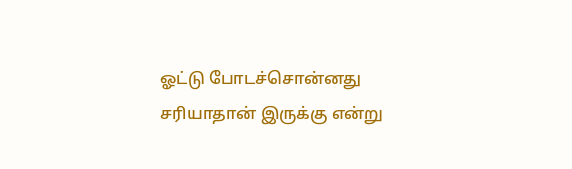ஓட்டு போடச்சொன்னது சரியாதான் இருக்கு என்று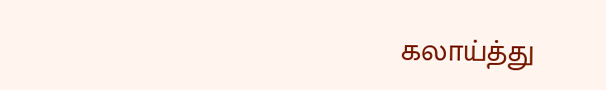கலாய்த்து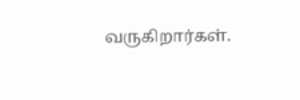வருகிறார்கள்.